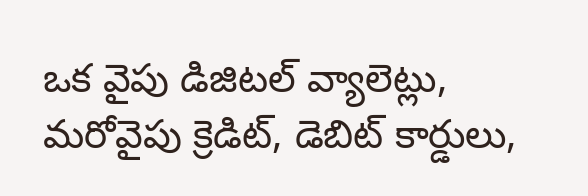ఒక వైపు డిజిటల్ వ్యాలెట్లు, మరోవైపు క్రెడిట్, డెబిట్ కార్డులు,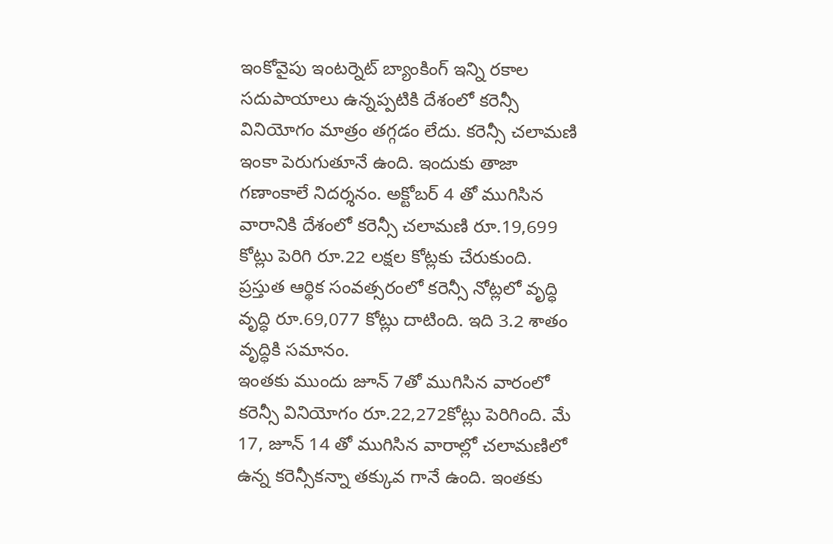ఇంకోవైపు ఇంటర్నెట్ బ్యాంకింగ్ ఇన్ని రకాల సదుపాయాలు ఉన్నప్పటికి దేశంలో కరెన్సీ వినియోగం మాత్రం తగ్గడం లేదు. కరెన్సీ చలామణి ఇంకా పెరుగుతూనే ఉంది. ఇందుకు తాజా గణాంకాలే నిదర్శనం. అక్టోబర్ 4 తో ముగిసిన వారానికి దేశంలో కరెన్సీ చలామణి రూ.19,699 కోట్లు పెరిగి రూ.22 లక్షల కోట్లకు చేరుకుంది. ప్రస్తుత ఆర్థిక సంవత్సరంలో కరెన్సీ నోట్లలో వృద్ధి వృద్ధి రూ.69,077 కోట్లు దాటింది. ఇది 3.2 శాతం వృద్ధికి సమానం.
ఇంతకు ముందు జూన్ 7తో ముగిసిన వారంలో కరెన్సీ వినియోగం రూ.22,272కోట్లు పెరిగింది. మే 17, జూన్ 14 తో ముగిసిన వారాల్లో చలామణిలో ఉన్న కరెన్సీకన్నా తక్కువ గానే ఉంది. ఇంతకు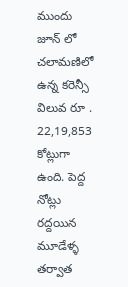ముందు జూన్ లో చలామణిలో ఉన్న కరెన్సీ విలువ రూ . 22,19,853 కోట్లుగా ఉంది. పెద్ద నోట్లు రద్దయిన మూడేళ్ళ తర్వాత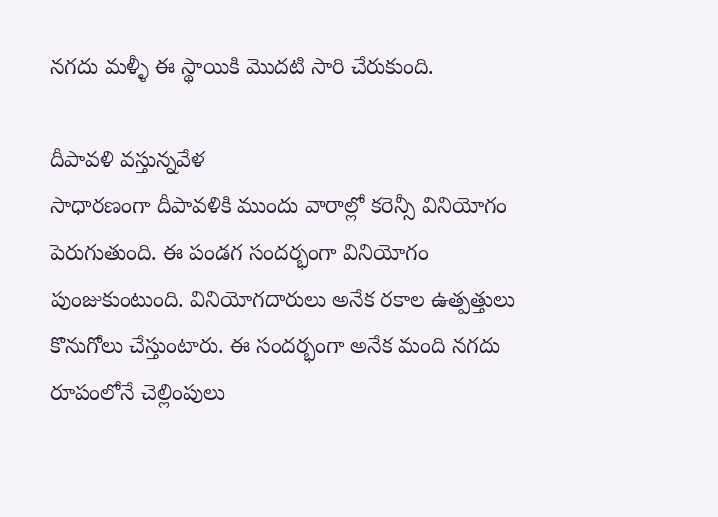నగదు మళ్ళీ ఈ స్థాయికి మొదటి సారి చేరుకుంది.

దీపావళి వస్తున్నవేళ
సాధారణంగా దీపావళికి ముందు వారాల్లో కరెన్సీ వినియోగం పెరుగుతుంది. ఈ పండగ సందర్భంగా వినియోగం పుంజుకుంటుంది. వినియోగదారులు అనేక రకాల ఉత్పత్తులు కొనుగోలు చేస్తుంటారు. ఈ సందర్భంగా అనేక మంది నగదు రూపంలోనే చెల్లింపులు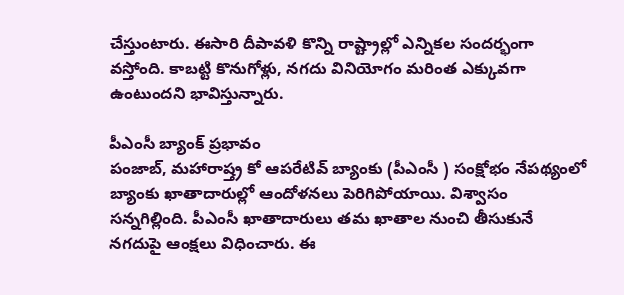చేస్తుంటారు. ఈసారి దీపావళి కొన్ని రాష్ట్రాల్లో ఎన్నికల సందర్భంగా వస్తోంది. కాబట్టి కొనుగోళ్లు, నగదు వినియోగం మరింత ఎక్కువగా ఉంటుందని భావిస్తున్నారు.

పీఎంసీ బ్యాంక్ ప్రభావం
పంజాబ్, మహారాష్త్ర కో ఆపరేటివ్ బ్యాంకు (పీఎంసీ ) సంక్షోభం నేపథ్యంలో బ్యాంకు ఖాతాదారుల్లో ఆందోళనలు పెరిగిపోయాయి. విశ్వాసం సన్నగిల్లింది. పీఎంసీ ఖాతాదారులు తమ ఖాతాల నుంచి తీసుకునే నగదుపై ఆంక్షలు విధించారు. ఈ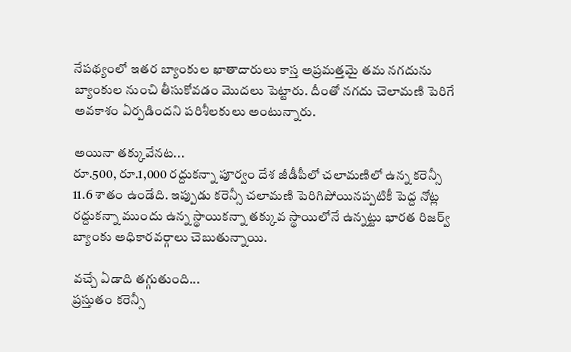నేపథ్యంలో ఇతర బ్యాంకుల ఖాతాదారులు కాస్త అప్రమత్తమై తమ నగదును బ్యాంకుల నుంచి తీసుకోవడం మొదలు పెట్టారు. దీంతో నగదు చెలామణి పెరిగే అవకాశం ఏర్పడిందని పరిశీలకులు అంటున్నారు.

అయినా తక్కువేనట...
రూ.500, రూ.1,000 రద్దుకన్నా పూర్వం దేశ జీడీపీలో చలామణిలో ఉన్న కరెన్సీ 11.6 శాతం ఉండేది. ఇప్పుడు కరెన్సీ చలామణి పెరిగిపోయినప్పటికీ పెద్ద నోట్ల రద్దుకన్నా ముందు ఉన్న స్థాయికన్నా తక్కువ స్థాయిలోనే ఉన్నట్టు భారత రిజర్వ్ బ్యాంకు అధికారవర్గాలు చెబుతున్నాయి.

వచ్చే ఏడాది తగ్గుతుంది...
ప్రస్తుతం కరెన్సీ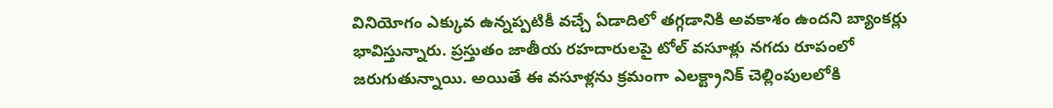వినియోగం ఎక్కువ ఉన్నప్పటికీ వచ్చే ఏడాదిలో తగ్గడానికి అవకాశం ఉందని బ్యాంకర్లు భావిస్తున్నారు. ప్రస్తుతం జాతీయ రహదారులపై టోల్ వసూళ్లు నగదు రూపంలో జరుగుతున్నాయి. అయితే ఈ వసూళ్లను క్రమంగా ఎలక్ట్రానిక్ చెల్లింపులలోకి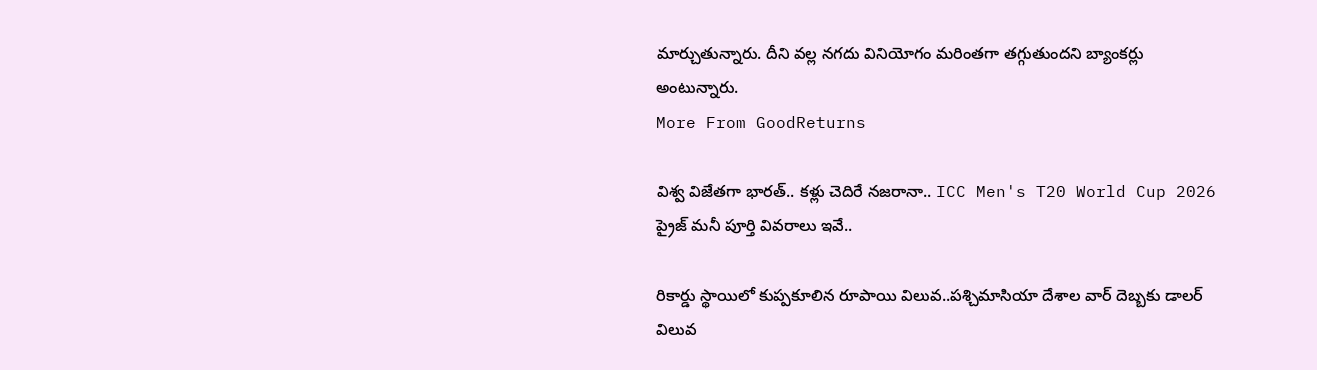మార్చుతున్నారు. దీని వల్ల నగదు వినియోగం మరింతగా తగ్గుతుందని బ్యాంకర్లు అంటున్నారు.
More From GoodReturns

విశ్వ విజేతగా భారత్.. కళ్లు చెదిరే నజరానా.. ICC Men's T20 World Cup 2026 ప్రైజ్ మనీ పూర్తి వివరాలు ఇవే..

రికార్డు స్థాయిలో కుప్పకూలిన రూపాయి విలువ..పశ్చిమాసియా దేశాల వార్ దెబ్బకు డాలర్ విలువ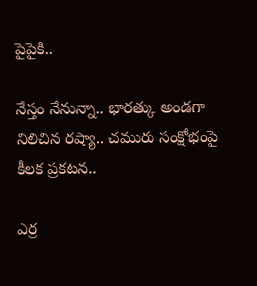పైపైకి..

నేస్తం నేనున్నా.. భారత్కు అండగా నిలిచిన రష్యా.. చమురు సంక్షోభంపై కీలక ప్రకటన..

ఎర్ర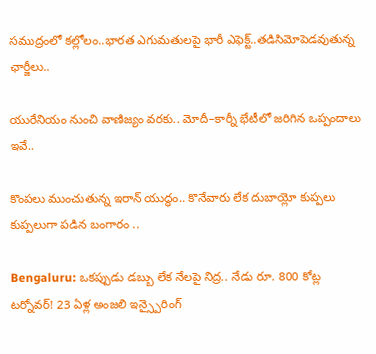సముద్రంలో కల్లోలం..భారత ఎగుమతులపై భారీ ఎఫెక్ట్..తడిసిమోపెడవుతున్న ఛార్జీలు..

యురేనియం నుంచి వాణిజ్యం వరకు.. మోదీ–కార్నీ భేటీలో జరిగిన ఒప్పందాలు ఇవే..

కొంపలు ముంచుతున్న ఇరాన్ యుద్ధం.. కొనేవారు లేక దుబాయ్లో కుప్పలు కుప్పలుగా పడిన బంగారం ..

Bengaluru: ఒకప్పుడు డబ్బు లేక నేలపై నిద్ర.. నేడు రూ. 800 కోట్ల టర్నోవర్! 23 ఏళ్ల అంజలి ఇన్స్పైరింగ్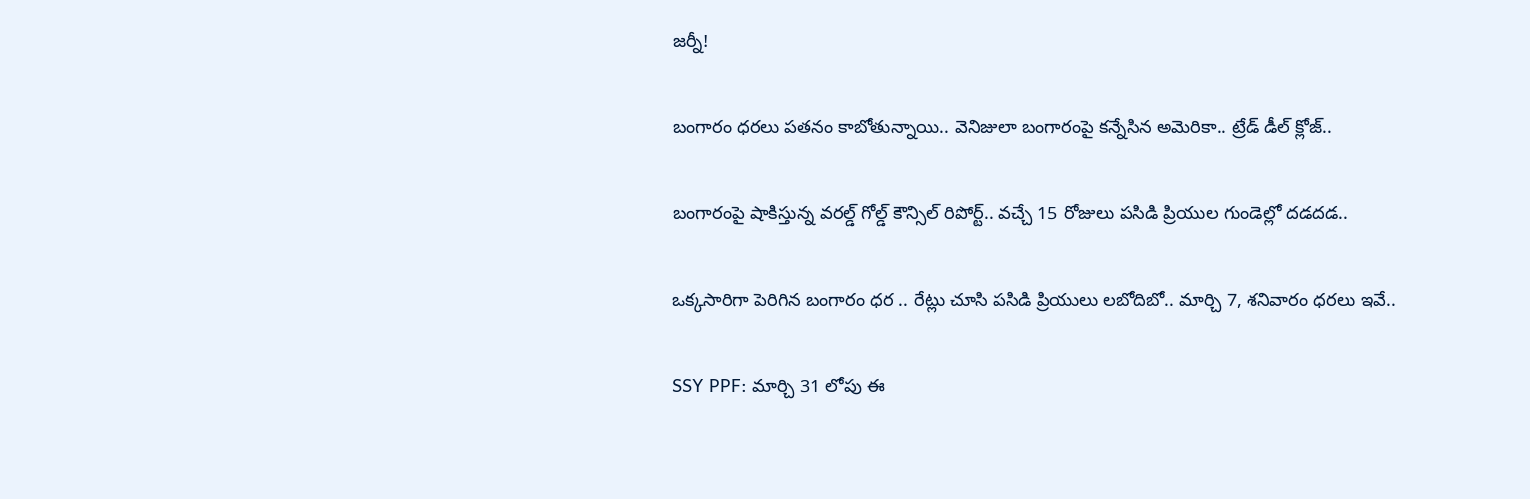జర్నీ!

బంగారం ధరలు పతనం కాబోతున్నాయి.. వెనిజులా బంగారంపై కన్నేసిన అమెరికా.. ట్రేడ్ డీల్ క్లోజ్..

బంగారంపై షాకిస్తున్న వరల్డ్ గోల్డ్ కౌన్సిల్ రిపోర్ట్.. వచ్చే 15 రోజులు పసిడి ప్రియుల గుండెల్లో దడదడ..

ఒక్కసారిగా పెరిగిన బంగారం ధర .. రేట్లు చూసి పసిడి ప్రియులు లబోదిబో.. మార్చి 7, శనివారం ధరలు ఇవే..

SSY PPF: మార్చి 31 లోపు ఈ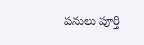పనులు పూర్తి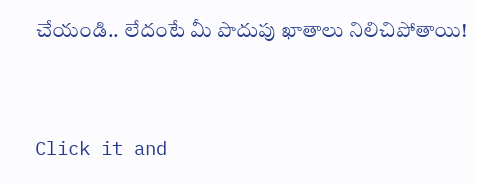చేయండి.. లేదంటే మీ పొదుపు ఖాతాలు నిలిచిపోతాయి!



Click it and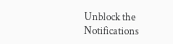Unblock the Notifications